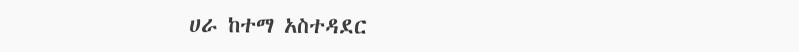ሀራ ከተማ አስተዳደር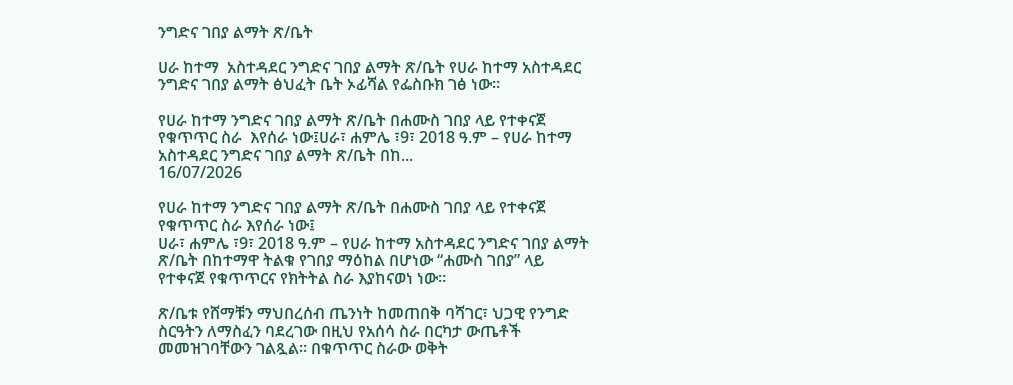ንግድና ገበያ ልማት ጽ/ቤት

ሀራ ከተማ  አስተዳደር ንግድና ገበያ ልማት ጽ/ቤት የሀራ ከተማ አስተዳደር ንግድና ገበያ ልማት ፅህፈት ቤት ኦፊሻል የፌስቡክ ገፅ ነው።

የሀራ ከተማ ንግድና ገበያ ልማት ጽ/ቤት በሐሙስ ገበያ ላይ የተቀናጀ የቁጥጥር ስራ  እየሰራ ነው፤ሀራ፣ ሐምሌ ፣9፣ 2018 ዓ.ም – የሀራ ከተማ አስተዳደር ንግድና ገበያ ልማት ጽ/ቤት በከ...
16/07/2026

የሀራ ከተማ ንግድና ገበያ ልማት ጽ/ቤት በሐሙስ ገበያ ላይ የተቀናጀ የቁጥጥር ስራ እየሰራ ነው፤
ሀራ፣ ሐምሌ ፣9፣ 2018 ዓ.ም – የሀራ ከተማ አስተዳደር ንግድና ገበያ ልማት ጽ/ቤት በከተማዋ ትልቁ የገበያ ማዕከል በሆነው “ሐሙስ ገበያ” ላይ የተቀናጀ የቁጥጥርና የክትትል ስራ እያከናወነ ነው።

ጽ/ቤቱ የሸማቹን ማህበረሰብ ጤንነት ከመጠበቅ ባሻገር፣ ህጋዊ የንግድ ስርዓትን ለማስፈን ባደረገው በዚህ የአሰሳ ስራ በርካታ ውጤቶች መመዝገባቸውን ገልጿል። በቁጥጥር ስራው ወቅት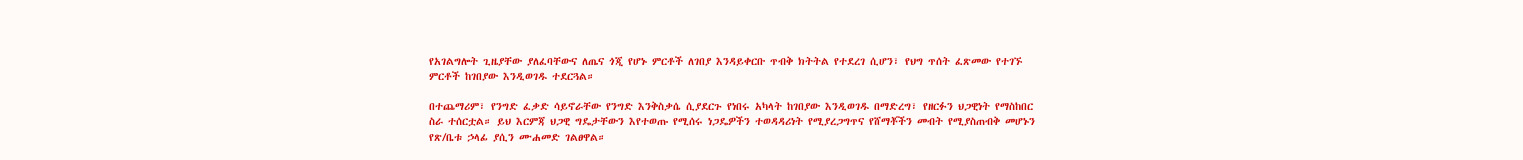የአገልግሎት ጊዜያቸው ያለፈባቸውና ለጤና ጎጂ የሆኑ ምርቶች ለገበያ እንዳይቀርቡ ጥብቅ ክትትል የተደረገ ሲሆን፣ የህግ ጥሰት ፈጽመው የተገኙ ምርቶች ከገበያው እንዲወገዱ ተደርጓል።

በተጨማሪም፣ የንግድ ፈቃድ ሳይኖራቸው የንግድ እንቅስቃሴ ሲያደርጉ የነበሩ አካላት ከገበያው እንዲወገዱ በማድረግ፣ የዘርፉን ህጋዊነት የማስከበር ስራ ተሰርቷል። ይህ እርምጃ ህጋዊ ግዴታቸውን እየተወጡ የሚሰሩ ነጋዴዎችን ተወዳዳሪነት የሚያረጋግጥና የሸማቾችን መብት የሚያስጠብቅ መሆኑን የጽ/ቤቱ ኃላፊ ያሲን ሙሐመድ ገልፀዋል።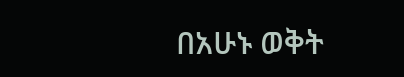በአሁኑ ወቅት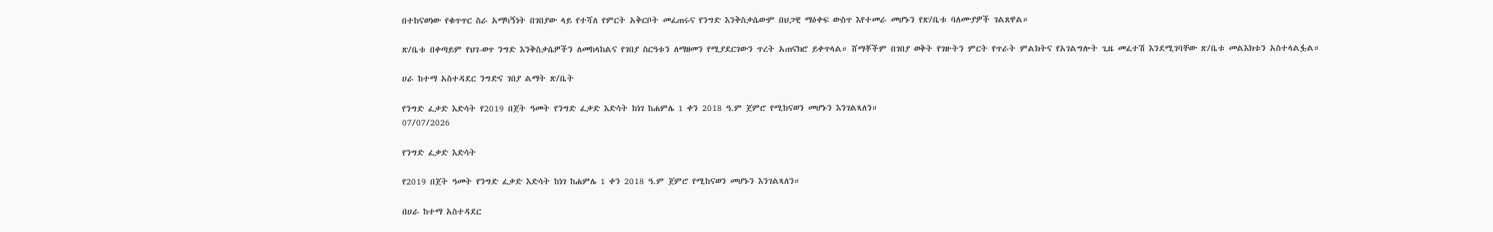በተከናወነው የቁጥጥር ስራ አማካኝነት በገበያው ላይ የተሻለ የምርት አቅርቦት መፈጠሩና የንግድ እንቅስቃሴውም በህጋዊ ማዕቀፍ ውስጥ እየተመራ መሆኑን የጽ/ቤቱ ባለሙያዎች ገልጸዋል።

ጽ/ቤቱ በቀጣይም የህገ-ወጥ ንግድ እንቅስቃሴዎችን ለመከላከልና የገበያ ስርዓቱን ለማዘመን የሚያደርገውን ጥረት አጠናክሮ ይቀጥላል። ሸማቾችም በገበያ ወቅት የገዙትን ምርት የጥራት ምልክትና የአገልግሎት ጊዜ መፈተሽ እንደሚገባቸው ጽ/ቤቱ መልእክቱን አስተላልፏል።

ሀራ ከተማ አስተዳደር ንግድና ገበያ ልማት ጽ/ቤት

የንግድ ፈቃድ እድሳት የ2019 በጀት ዓመት የንግድ ፈቃድ እድሳት ከነገ ከሐምሌ 1 ቀን 2018 ዓ.ም ጀምሮ የሚከናወን መሆኑን እንገልጻለን።
07/07/2026

የንግድ ፈቃድ እድሳት

የ2019 በጀት ዓመት የንግድ ፈቃድ እድሳት ከነገ ከሐምሌ 1 ቀን 2018 ዓ.ም ጀምሮ የሚከናወን መሆኑን እንገልጻለን።

በሀራ ከተማ አስተዳደር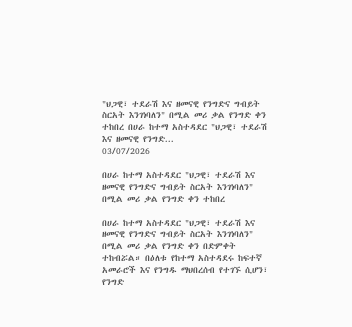"ህጋዊ፣ ተደራሽ እና ዘመናዊ የንግድና ግብይት ስርአት እንገነባለን" በሚል መሪ ቃል የንግድ ቀን ተከበረ በሀራ ከተማ አስተዳደር "ህጋዊ፣ ተደራሽ እና ዘመናዊ የንግድ...
03/07/2026

በሀራ ከተማ አስተዳደር "ህጋዊ፣ ተደራሽ እና ዘመናዊ የንግድና ግብይት ስርአት እንገነባለን" በሚል መሪ ቃል የንግድ ቀን ተከበረ

በሀራ ከተማ አስተዳደር "ህጋዊ፣ ተደራሽ እና ዘመናዊ የንግድና ግብይት ስርአት እንገነባለን" በሚል መሪ ቃል የንግድ ቀን በድምቀት ተከብሯል። በዕለቱ የከተማ አስተዳደሩ ከፍተኛ አመራሮች እና የንግዱ ማህበረሰብ የተገኙ ሲሆን፣ የንግድ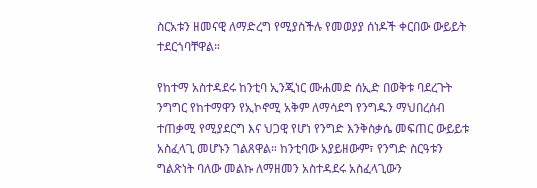ስርአቱን ዘመናዊ ለማድረግ የሚያስችሉ የመወያያ ሰነዶች ቀርበው ውይይት ተደርጎባቸዋል።

የከተማ አስተዳደሩ ከንቲባ ኢንጂነር ሙሐመድ ሰኢድ በወቅቱ ባደረጉት ንግግር የከተማዋን የኢኮኖሚ አቅም ለማሳደግ የንግዱን ማህበረሰብ ተጠቃሚ የሚያደርግ እና ህጋዊ የሆነ የንግድ እንቅስቃሴ መፍጠር ውይይቱ አስፈላጊ መሆኑን ገልጸዋል። ከንቲባው አያይዘውም፣ የንግድ ስርዓቱን ግልጽነት ባለው መልኩ ለማዘመን አስተዳደሩ አስፈላጊውን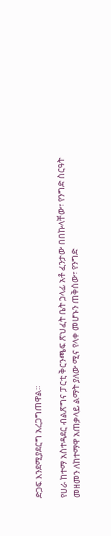ድጋፍ እንደሚያደርግ አረጋግጠዋል።

የሀራ ከተማ አስተዳደር ብልጽግና ፓርቲ ቅርንጫፍ ጽህፈት ቤት ኃላፊ አቶ ፈንታው በበኩላቸው፣ የንግድ ስርዓት መዘመን ለከተማዋ አጠቃላይ ልማት ያለው ሚና የላቀ መሆኑን ጠቅሰው፣ የንግድ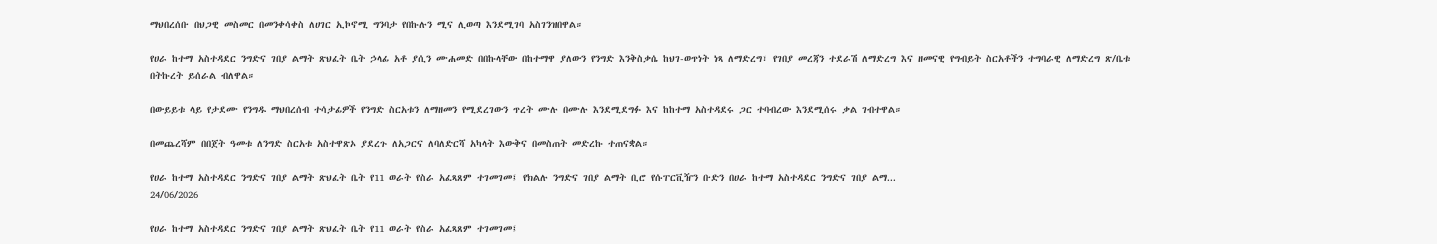ማህበረሰቡ በህጋዊ መስመር በመንቀሳቀስ ለሀገር ኢኮኖሚ ግንባታ የበኩሉን ሚና ሊወጣ እንደሚገባ አስገንዝበዋል።

የሀራ ከተማ አስተዳደር ንግድና ገበያ ልማት ጽህፈት ቤት ኃላፊ አቶ ያሲን ሙሐመድ በበኩላቸው በከተማዋ ያለውን የንግድ እንቅስቃሴ ከህገ-ወጥነት ነጻ ለማድረግ፣ የገበያ መረጃን ተደራሽ ለማድረግ እና ዘመናዊ የግብይት ስርአቶችን ተግባራዊ ለማድረግ ጽ/ቤቱ በትኩረት ይሰራል ብለዋል።

በውይይቱ ላይ የታደሙ የንግዱ ማህበረሰብ ተሳታፊዎች የንግድ ስርአቱን ለማዘመን የሚደረገውን ጥረት ሙሉ በሙሉ እንደሚደግፉ እና ከከተማ አስተዳደሩ ጋር ተባብረው እንደሚሰሩ ቃል ገብተዋል።

በመጨረሻም በበጀት ዓመቱ ለንግድ ስርአቱ አስተዋጽኦ ያደረጉ ለአጋርና ለባለድርሻ አካላት እውቅና በመስጠት መድረኩ ተጠናቋል።

የሀራ ከተማ አስተዳደር ንግድና ገበያ ልማት ጽህፈት ቤት የ11 ወራት የስራ አፈጻጸም ተገመገመ፤ የክልሉ ንግድና ገበያ ልማት ቢሮ የሱፐርቪዥን ቡድን በሀራ ከተማ አስተዳደር ንግድና ገበያ ልማ...
24/06/2026

የሀራ ከተማ አስተዳደር ንግድና ገበያ ልማት ጽህፈት ቤት የ11 ወራት የስራ አፈጻጸም ተገመገመ፤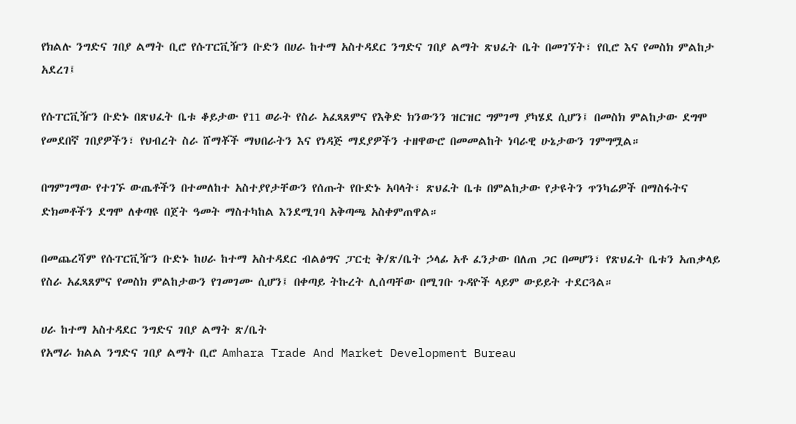የክልሉ ንግድና ገበያ ልማት ቢሮ የሱፐርቪዥን ቡድን በሀራ ከተማ አስተዳደር ንግድና ገበያ ልማት ጽህፈት ቤት በመገኘት፣ የቢሮ እና የመስክ ምልከታ አደረገ፤

የሱፐርቪዥን ቡድኑ በጽህፈት ቤቱ ቆይታው የ11 ወራት የስራ አፈጻጸምና የእቅድ ክንውንን ዝርዝር ግምገማ ያካሄደ ሲሆን፤ በመስክ ምልከታው ደግሞ የመደበኛ ገበያዎችን፣ የህብረት ስራ ሸማቾች ማህበራትን እና የነዳጅ ማደያዎችን ተዘዋውሮ በመመልከት ነባራዊ ሁኔታውን ገምግሟል።

በግምገማው የተገኙ ውጤቶችን በተመለከተ አስተያየታቸውን የሰጡት የቡድኑ አባላት፣ ጽህፈት ቤቱ በምልከታው የታዩትን ጥንካሬዎች በማስፋትና ድክመቶችን ደግሞ ለቀጣዩ በጀት ዓመት ማስተካከል እንደሚገባ አቅጣጫ አስቀምጠዋል።

በመጨረሻም የሱፐርቪዥን ቡድኑ ከሀራ ከተማ አስተዳደር ብልፅግና ፓርቲ ቅ/ጽ/ቤት ኃላፊ አቶ ፈንታው በለጠ ጋር በመሆን፣ የጽህፈት ቤቱን አጠቃላይ የስራ አፈጻጸምና የመስክ ምልከታውን የገመገሙ ሲሆን፤ በቀጣይ ትኩረት ሊሰጣቸው በሚገቡ ጉዳዮች ላይም ውይይት ተደርጓል።

ሀራ ከተማ አስተዳደር ንግድና ገበያ ልማት ጽ/ቤት
የአማራ ክልል ንግድና ገበያ ልማት ቢሮ Amhara Trade And Market Development Bureau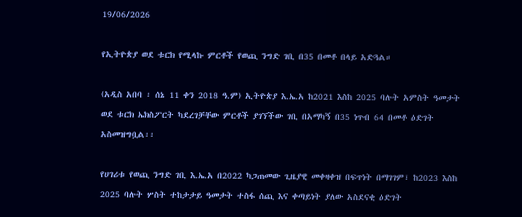19/06/2026

የኢትዮጵያ ወደ ቱርክ የሚላኩ ምርቶች የወጪ ንግድ ገቢ በ35 በመቶ በላይ አድጓል።

(አዲስ አበባ ፡ ሰኔ 11 ቀን 2018 ዓ.ም) ኢትዮጵያ እ.ኤ.አ ከ2021 እስከ 2025 ባሉት አምስት ዓመታት ወደ ቱርክ ኤክስፖርት ካደረገቻቸው ምርቶች ያገኘችው ገቢ በአማካኝ በ35 ነጥብ 64 በመቶ ዕድገት አስመዝግቧል፡፡

የሀገሪቱ የወጪ ንግድ ገቢ እ.ኤ.አ በ2022 ካጋጠመው ጊዜያዊ መቀዛቀዝ በፍጥነት በማገገም፣ ከ2023 እስከ 2025 ባሉት ሦስት ተከታታይ ዓመታት ተስፋ ሰጪ እና ቀጣይነት ያለው አስደናቂ ዕድገት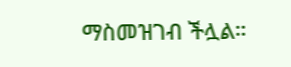ማስመዝገብ ችሏል።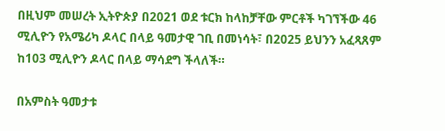በዚህም መሠረት ኢትዮጵያ በ2021 ወደ ቱርክ ከላከቻቸው ምርቶች ካገኘችው 46 ሚሊዮን የአሜሪካ ዶላር በላይ ዓመታዊ ገቢ በመነሳት፣ በ2025 ይህንን አፈጻጸም ከ103 ሚሊዮን ዶላር በላይ ማሳደግ ችላለች።

በአምስት ዓመታቱ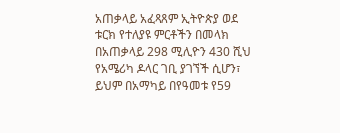አጠቃላይ አፈጻጸም ኢትዮጵያ ወደ ቱርክ የተለያዩ ምርቶችን በመላክ በአጠቃላይ 298 ሚሊዮን 430 ሺህ የአሜሪካ ዶላር ገቢ ያገኘች ሲሆን፣ ይህም በአማካይ በየዓመቱ የ59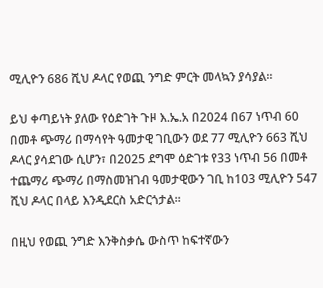ሚሊዮን 686 ሺህ ዶላር የወጪ ንግድ ምርት መላኳን ያሳያል።

ይህ ቀጣይነት ያለው የዕድገት ጉዞ እ.ኤ.አ በ2024 በ67 ነጥብ 60 በመቶ ጭማሪ በማሳየት ዓመታዊ ገቢውን ወደ 77 ሚሊዮን 663 ሺህ ዶላር ያሳደገው ሲሆን፣ በ2025 ደግሞ ዕድገቱ የ33 ነጥብ 56 በመቶ ተጨማሪ ጭማሪ በማስመዝገብ ዓመታዊውን ገቢ ከ103 ሚሊዮን 547 ሺህ ዶላር በላይ እንዲደርስ አድርጎታል።

በዚህ የወጪ ንግድ እንቅስቃሴ ውስጥ ከፍተኛውን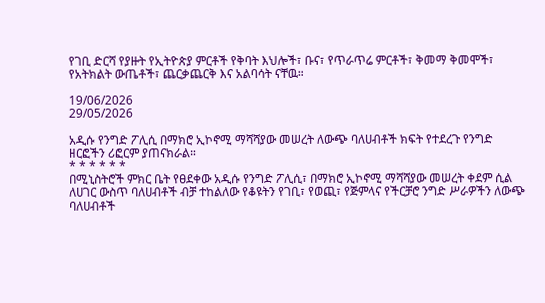የገቢ ድርሻ የያዙት የኢትዮጵያ ምርቶች የቅባት እህሎች፣ ቡና፣ የጥራጥሬ ምርቶች፣ ቅመማ ቅመሞች፣ የአትክልት ውጤቶች፣ ጨርቃጨርቅ እና አልባሳት ናቸዉ።

19/06/2026
29/05/2026

አዲሱ የንግድ ፖሊሲ በማክሮ ኢኮኖሚ ማሻሻያው መሠረት ለውጭ ባለሀብቶች ክፍት የተደረጉ የንግድ ዘርፎችን ሪፎርም ያጠናክራል።
* * * * * *
በሚኒስትሮች ምክር ቤት የፀደቀው አዲሱ የንግድ ፖሊሲ፣ በማክሮ ኢኮኖሚ ማሻሻያው መሠረት ቀደም ሲል ለሀገር ውስጥ ባለሀብቶች ብቻ ተከልለው የቆዩትን የገቢ፣ የወጪ፣ የጅምላና የችርቻሮ ንግድ ሥራዎችን ለውጭ ባለሀብቶች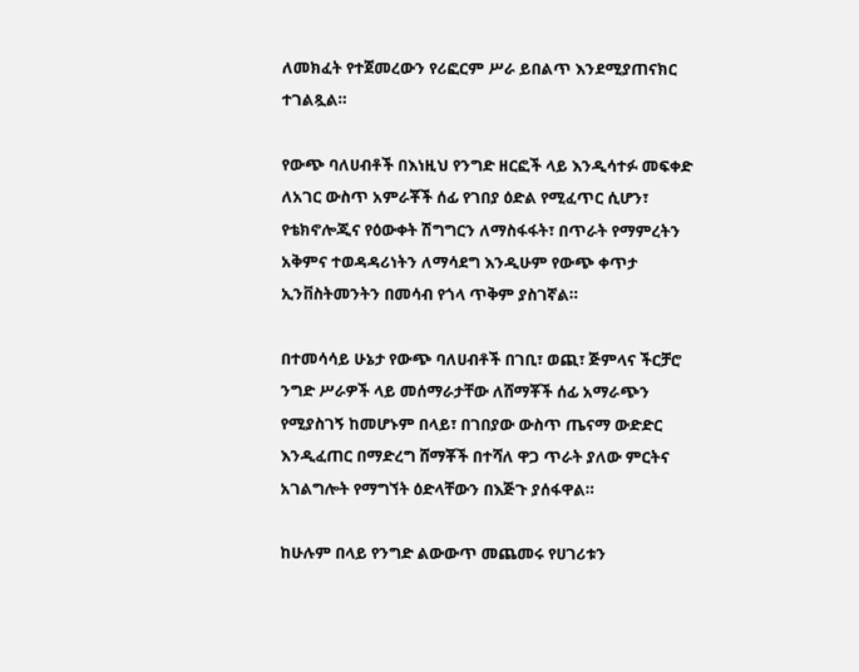ለመክፈት የተጀመረውን የሪፎርም ሥራ ይበልጥ እንደሚያጠናክር ተገልጿል።

የውጭ ባለሀብቶች በእነዚህ የንግድ ዘርፎች ላይ እንዲሳተፉ መፍቀድ ለአገር ውስጥ አምራቾች ሰፊ የገበያ ዕድል የሚፈጥር ሲሆን፣ የቴክኖሎጂና የዕውቀት ሽግግርን ለማስፋፋት፣ በጥራት የማምረትን አቅምና ተወዳዳሪነትን ለማሳደግ እንዲሁም የውጭ ቀጥታ ኢንቨስትመንትን በመሳብ የጎላ ጥቅም ያስገኛል።

በተመሳሳይ ሁኔታ የውጭ ባለሀብቶች በገቢ፣ ወጪ፣ ጅምላና ችርቻሮ ንግድ ሥራዎች ላይ መሰማራታቸው ለሸማቾች ሰፊ አማራጭን የሚያስገኝ ከመሆኑም በላይ፣ በገበያው ውስጥ ጤናማ ውድድር እንዲፈጠር በማድረግ ሸማቾች በተሻለ ዋጋ ጥራት ያለው ምርትና አገልግሎት የማግኘት ዕድላቸውን በእጅጉ ያሰፋዋል።

ከሁሉም በላይ የንግድ ልውውጥ መጨመሩ የሀገሪቱን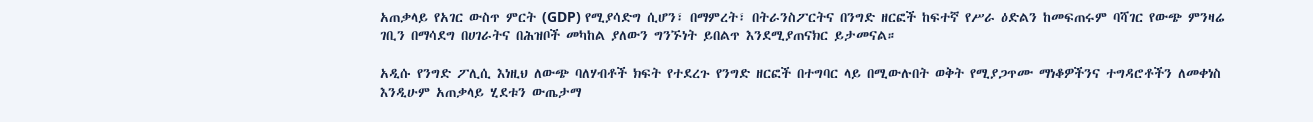አጠቃላይ የአገር ውስጥ ምርት (GDP) የሚያሳድግ ሲሆን፣ በማምረት፣ በትራንስፖርትና በንግድ ዘርፎች ከፍተኛ የሥራ ዕድልን ከመፍጠሩም ባሻገር የውጭ ምንዛሬ ገቢን በማሳደግ በሀገራትና በሕዝቦች መካከል ያለውን ግንኙነት ይበልጥ እንደሚያጠናክር ይታመናል።

አዲሱ የንግድ ፖሊሲ እነዚህ ለውጭ ባለሃብቶች ክፍት የተደረጉ የንግድ ዘርፎች በተግባር ላይ በሚውሉበት ወቅት የሚያጋጥሙ ማነቆዎችንና ተግዳሮቶችን ለመቀነስ እንዲሁም አጠቃላይ ሂደቱን ውጤታማ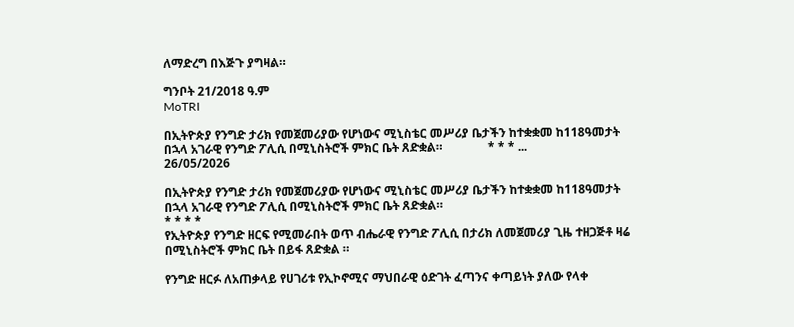ለማድረግ በእጅጉ ያግዛል።

ግንቦት 21/2018 ዓ.ም
MoTRI

በኢትዮጵያ የንግድ ታሪክ የመጀመሪያው የሆነውና ሚኒስቴር መሥሪያ ቤታችን ከተቋቋመ ከ118ዓመታት በኋላ አገራዊ የንግድ ፖሊሲ በሚኒስትሮች ምክር ቤት ጸድቋል።               * * * ...
26/05/2026

በኢትዮጵያ የንግድ ታሪክ የመጀመሪያው የሆነውና ሚኒስቴር መሥሪያ ቤታችን ከተቋቋመ ከ118ዓመታት በኋላ አገራዊ የንግድ ፖሊሲ በሚኒስትሮች ምክር ቤት ጸድቋል።
* * * *
የኢትዮጵያ የንግድ ዘርፍ የሚመራበት ወጥ ብሔራዊ የንግድ ፖሊሲ በታሪክ ለመጀመሪያ ጊዜ ተዘጋጅቶ ዛሬ በሚኒስትሮች ምክር ቤት በይፋ ጸድቋል ።

የንግድ ዘርፉ ለአጠቃላይ የሀገሪቱ የኢኮኖሚና ማህበራዊ ዕድገት ፈጣንና ቀጣይነት ያለው የላቀ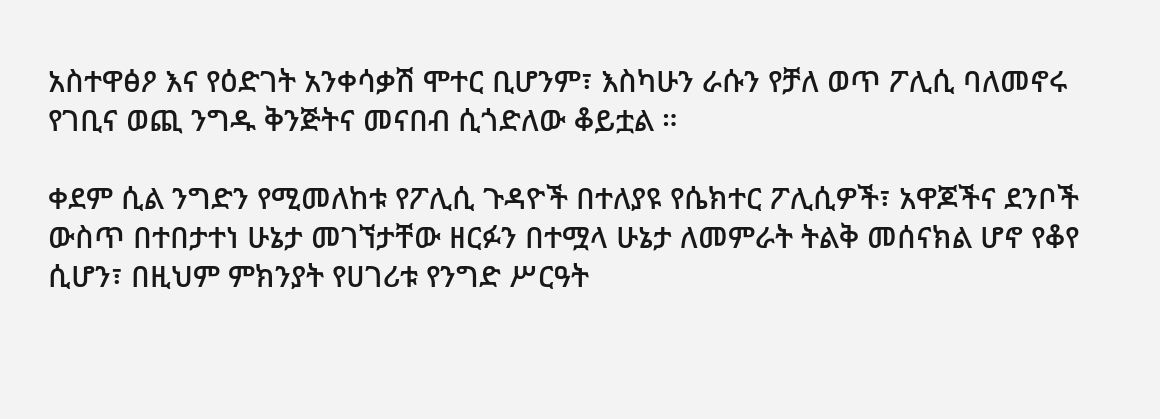አስተዋፅዖ እና የዕድገት አንቀሳቃሽ ሞተር ቢሆንም፣ እስካሁን ራሱን የቻለ ወጥ ፖሊሲ ባለመኖሩ የገቢና ወጪ ንግዱ ቅንጅትና መናበብ ሲጎድለው ቆይቷል ።

ቀደም ሲል ንግድን የሚመለከቱ የፖሊሲ ጉዳዮች በተለያዩ የሴክተር ፖሊሲዎች፣ አዋጆችና ደንቦች ውስጥ በተበታተነ ሁኔታ መገኘታቸው ዘርፉን በተሟላ ሁኔታ ለመምራት ትልቅ መሰናክል ሆኖ የቆየ ሲሆን፣ በዚህም ምክንያት የሀገሪቱ የንግድ ሥርዓት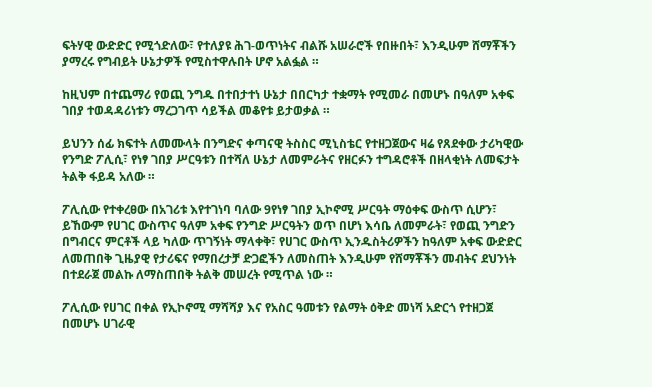ፍትሃዊ ውድድር የሚጎድለው፣ የተለያዩ ሕገ-ወጥነትና ብልሹ አሠራሮች የበዙበት፣ እንዲሁም ሸማቾችን ያማረሩ የግብይት ሁኔታዎች የሚስተዋሉበት ሆኖ አልፏል ።

ከዚህም በተጨማሪ የወጪ ንግዱ በተበታተነ ሁኔታ በበርካታ ተቋማት የሚመራ በመሆኑ በዓለም አቀፍ ገበያ ተወዳዳሪነቱን ማረጋገጥ ሳይችል መቆየቱ ይታወቃል ።

ይህንን ሰፊ ክፍተት ለመሙላት በንግድና ቀጣናዊ ትስስር ሚኒስቴር የተዘጋጀውና ዛሬ የጸደቀው ታሪካዊው የንግድ ፖሊሲ፣ የነፃ ገበያ ሥርዓቱን በተሻለ ሁኔታ ለመምራትና የዘርፉን ተግዳሮቶች በዘላቂነት ለመፍታት ትልቅ ፋይዳ አለው ።

ፖሊሲው የተቀረፀው በአገሪቱ እየተገነባ ባለው 9የነፃ ገበያ ኢኮኖሚ ሥርዓት ማዕቀፍ ውስጥ ሲሆን፣ ይኸውም የሀገር ውስጥና ዓለም አቀፍ የንግድ ሥርዓትን ወጥ በሆነ እሳቤ ለመምራት፣ የወጪ ንግድን በግብርና ምርቶች ላይ ካለው ጥገኝነት ማላቀቅ፣ የሀገር ውስጥ ኢንዱስትሪዎችን ከዓለም አቀፍ ውድድር ለመጠበቅ ጊዜያዊ የታሪፍና የማበረታቻ ድጋፎችን ለመስጠት እንዲሁም የሸማቾችን መብትና ደህንነት በተደራጀ መልኩ ለማስጠበቅ ትልቅ መሠረት የሚጥል ነው ።

ፖሊሲው የሀገር በቀል የኢኮኖሚ ማሻሻያ እና የአስር ዓመቱን የልማት ዕቅድ መነሻ አድርጎ የተዘጋጀ በመሆኑ ሀገራዊ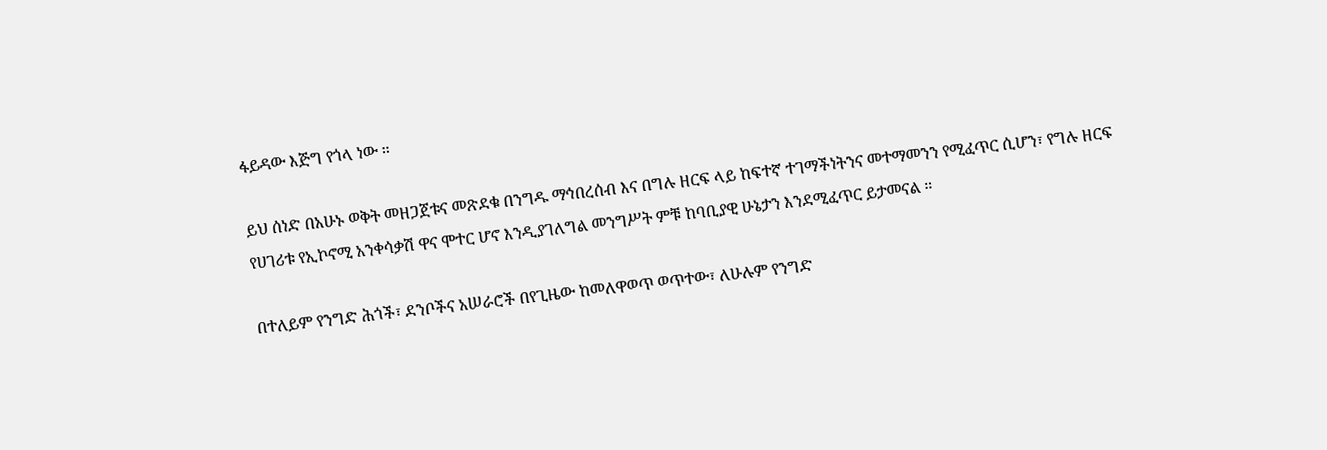ፋይዳው እጅግ የጎላ ነው ።

ይህ ሰነድ በአሁኑ ወቅት መዘጋጀቱና መጽደቁ በንግዱ ማኅበረሰብ እና በግሉ ዘርፍ ላይ ከፍተኛ ተገማችነትንና መተማመንን የሚፈጥር ሲሆን፣ የግሉ ዘርፍ የሀገሪቱ የኢኮኖሚ አንቀሳቃሽ ዋና ሞተር ሆኖ እንዲያገለግል መንግሥት ምቹ ከባቢያዊ ሁኔታን እንደሚፈጥር ይታመናል ።

በተለይም የንግድ ሕጎች፣ ደንቦችና አሠራሮች በየጊዜው ከመለዋወጥ ወጥተው፣ ለሁሉም የንግድ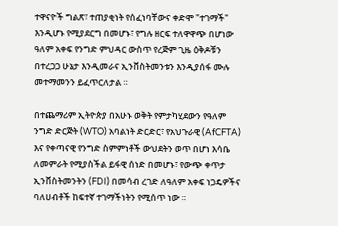ተዋናዮች ግልጽ፣ ተጠያቂነት የሰፈነባቸውና ቀድሞ "ተገማች" እንዲሆኑ የሚያደርግ በመሆኑ፣ የግሉ ዘርፍ ተለዋዋጭ በሆነው ዓለም አቀፍ የንግድ ምህዳር ውስጥ የረጅም ጊዜ ዕቅዶቹን በተረጋጋ ሁኔታ እንዲመራና ኢንቨስትመንቱን እንዲያሰፋ ሙሉ መተማመንን ይፈጥርለታል ።

በተጨማሪም ኢትዮጵያ በአሁኑ ወቅት የምታካሂደውን የዓለም ንግድ ድርጅት (WTO) አባልነት ድርድር፣ የአህጉራዊ (AfCFTA) እና የቀጣናዊ የንግድ ስምምነቶች ውህደትን ወጥ በሆነ እሳቤ ለመምራት የሚያስችል ይፋዊ ሰነድ በመሆኑ፣ የውጭ ቀጥታ ኢንቨስትመንትን (FDI) በመሳብ ረገድ ለዓለም አቀፍ ነጋዴዎችና ባለሀብቶች ከፍተኛ ተገማችነትን የሚሰጥ ነው ።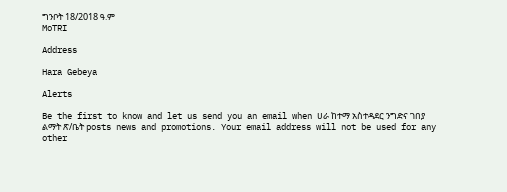ግንቦት 18/2018 ዓ.ም
MoTRI

Address

Hara Gebeya

Alerts

Be the first to know and let us send you an email when ሀራ ከተማ አስተዳደር ንግድና ገበያ ልማት ጽ/ቤት posts news and promotions. Your email address will not be used for any other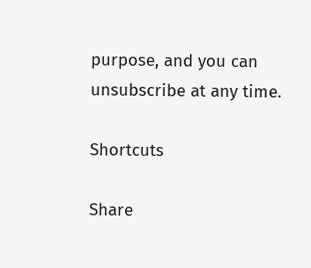purpose, and you can unsubscribe at any time.

Shortcuts

Share